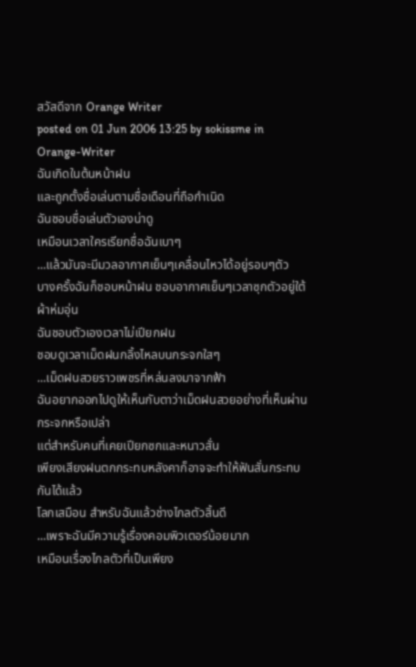สวัสดีจาก Orange Writer
posted on 01 Jun 2006 13:25 by sokissme in Orange-Writer
ฉันเกิดในต้นหน้าฝน
และถูกตั้งชื่อเล่นตามชื่อเดือนที่ถือกำเนิด
ฉันชอบชื่อเล่นตัวเองน่าดู
เหมือนเวลาใครเรียกชื่อฉันเบาๆ
...แล้วมันจะมีมวลอากาศเย็นๆเคลื่อนไหวได้อยู่รอบๆตัว
บางครั้งฉันก็ชอบหน้าฝน ชอบอากาศเย็นๆเวลาซุกตัวอยู่ใต้ผ้าห่มอุ่น
ฉันชอบตัวเองเวลาไม่เปียกฝน
ชอบดูเวลาเม็ดฝนกลิ้งไหลบนกระจกใสๆ
...เม็ดฝนสวยราวเพชรที่หล่นลงมาจากฟ้า
ฉันอยากออกไปดูให้เห็นกับตาว่าเม็ดฝนสวยอย่างที่เห็นผ่านกระจกหรือเปล่า
แต่สำหรับคนที่เคยเปียกซกและหนาวสั่น
เพียงเสียงฝนตกกระทบหลังคาก็อาจจะทำให้ฟันสั่นกระทบกันได้แล้ว
โลกเสมือน สำหรับฉันแล้วช่างไกลตัวสิ้นดี
...เพราะฉันมีความรู้เรื่องคอมพิวเตอร์น้อยมาก
เหมือนเรื่องไกลตัวที่เป็นเพียง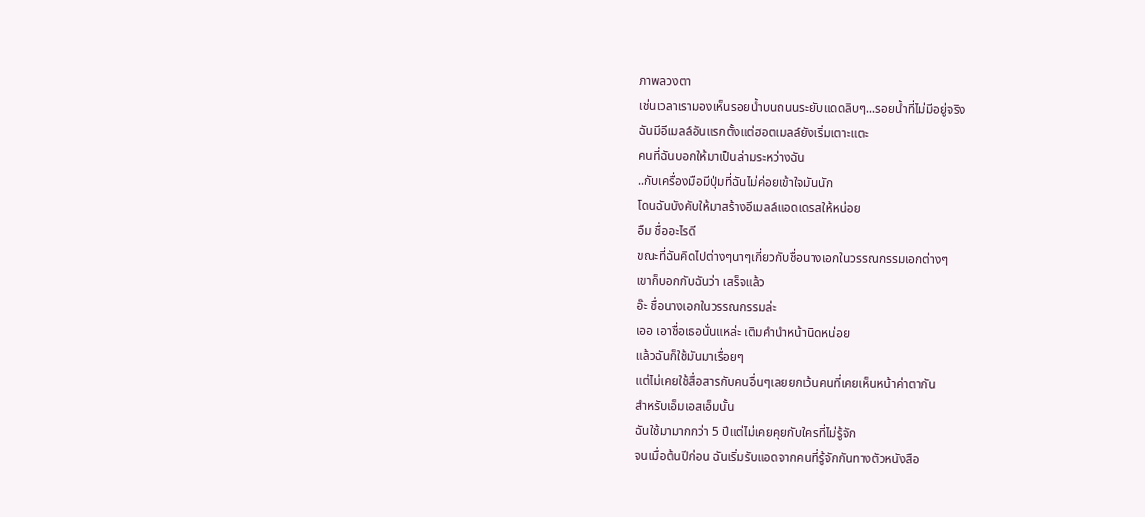ภาพลวงตา
เช่นเวลาเรามองเห็นรอยน้ำบนถนนระยับแดดลิบๆ...รอยน้ำที่ไม่มีอยู่จริง
ฉันมีอีเมลล์อันแรกตั้งแต่ฮอตเมลล์ยังเริ่มเตาะแตะ
คนที่ฉันบอกให้มาเป็นล่ามระหว่างฉัน
..กับเครื่องมือมีปุ่มที่ฉันไม่ค่อยเข้าใจมันนัก
โดนฉันบังคับให้มาสร้างอีเมลล์แอดเดรสให้หน่อย
อืม ชื่ออะไรดี
ขณะที่ฉันคิดไปต่างๆนาๆเกี่ยวกับชื่อนางเอกในวรรณกรรมเอกต่างๆ
เขาก็บอกกับฉันว่า เสร็จแล้ว
อ๊ะ ชื่อนางเอกในวรรณกรรมล่ะ
เออ เอาชื่อเธอนั่นแหล่ะ เติมคำนำหน้านิดหน่อย
แล้วฉันก็ใช้มันมาเรื่อยๆ
แต่ไม่เคยใช้สื่อสารกับคนอื่นๆเลยยกเว้นคนที่เคยเห็นหน้าค่าตากัน
สำหรับเอ็มเอสเอ็มนั้น
ฉันใช้มามากกว่า 5 ปีแต่ไม่เคยคุยกับใครที่ไม่รู้จัก
จนเมื่อต้นปีก่อน ฉันเริ่มรับแอดจากคนที่รู้จักกันทางตัวหนังสือ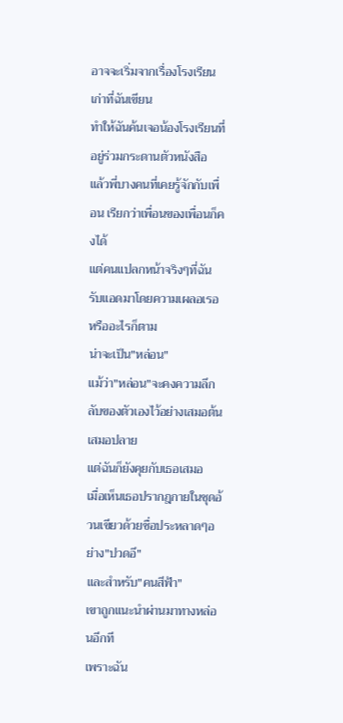อาจจะเริ่มจากเรื่องโรงเรียนเก่าที่ฉันเขียน
ทำให้ฉันค้นเจอน้องโรงเรียนที่อยู่ร่วมกระดานตัวหนังสือ
แล้วพี่บางคนที่เคยรู้จักกับเพื่อน เรียกว่าเพื่อนของเพื่อนก็คงได้
แต่คนแปลกหน้าจริงๆที่ฉันรับแอดมาโดยความเผลอเรอหรืออะไรก็ตาม
น่าจะเป็น"หล่อน"
แม้ว่า"หล่อน"จะคงความลึกลับของตัวเองไว้อย่างเสมอต้นเสมอปลาย
แต่ฉันก็ยังคุยกับเธอเสมอ
เมื่อเห็นเธอปรากฎกายในชุดอ้วนเขียวด้วยชื่อประหลาดๆอย่าง"ปวดอึ"
และสำหรับ"คนสีฟ้า"
เขาถูกแนะนำผ่านมาทางหล่อนอีกที
เพราะฉัน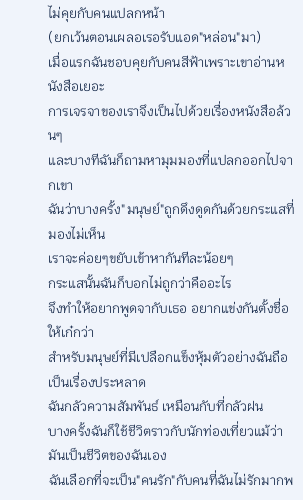ไม่คุยกับคนแปลกหน้า
(ยกเว้นตอนเผลอเรอรับแอด"หล่อน"มา)
เมื่อแรกฉันชอบคุยกับคนสีฟ้าเพราะเขาอ่านหนังสือเยอะ
การเจรจาของเราจึงเป็นไปด้วยเรื่องหนังสือล้วนๆ
และบางทีฉันก็ถามหามุมมองที่แปลกออกไปจากเขา
ฉันว่าบางครั้ง"มนุษย์"ถูกดึงดูดกันด้วยกระแสที่มองไม่เห็น
เราจะค่อยๆขยับเข้าหากันทีละน้อยๆ
กระแสนั้นฉันก็บอกไม่ถูกว่าคืออะไร
จึงทำให้อยากพูดจากับเธอ อยากแข่งกันตั้งชื่อให้เก๋กว่า
สำหรับมนุษย์ที่มีเปลือกแข็งหุ้มตัวอย่างฉันถือเป็นเรื่องประหลาด
ฉันกลัวความสัมพันธ์ เหมือนกับที่กลัวฝน
บางครั้งฉันก็ใช้ชีวิตราวกับนักท่องเที่ยวแม้ว่ามันเป็นชีวิตของฉันเอง
ฉันเลือกที่จะเป็น"คนรัก"กับคนที่ฉันไม่รักมากพ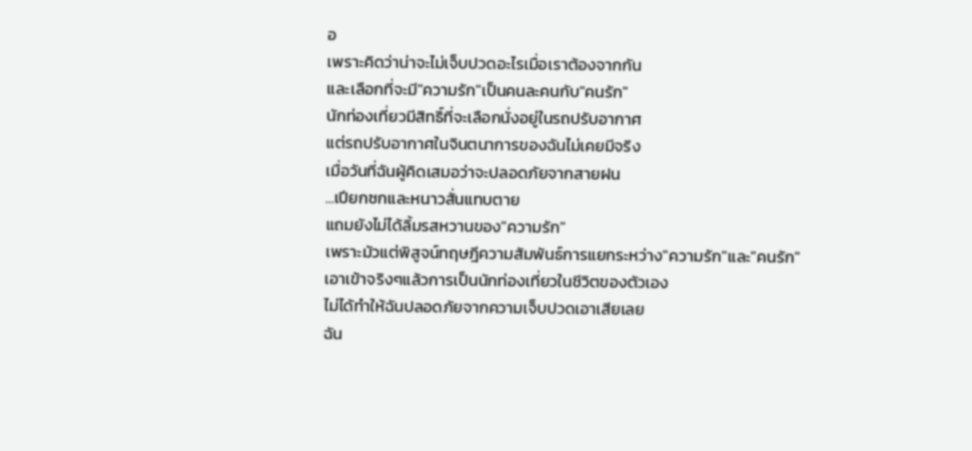อ
เพราะคิดว่าน่าจะไม่เจ็บปวดอะไรเมื่อเราต้องจากกัน
และเลือกที่จะมี"ความรัก"เป็นคนละคนกับ"คนรัก"
นักท่องเที่ยวมีสิทธิ์ที่จะเลือกนั่งอยู่ในรถปรับอากาศ
แต่รถปรับอากาศในจินตนาการของฉันไม่เคยมีจริง
เมื่อวันที่ฉันผู้คิดเสมอว่าจะปลอดภัยจากสายฝน
...เปียกซกและหนาวสั่นแทบตาย
แถมยังไม่ได้ลิ้มรสหวานของ"ความรัก"
เพราะมัวแต่พิสูจน์ทฤษฎีความสัมพันธ์การแยกระหว่าง"ความรัก"และ"คนรัก"
เอาเข้าจริงๆแล้วการเป็นนักท่องเที่ยวในชีวิตของตัวเอง
ไม่ได้ทำให้ฉันปลอดภัยจากความเจ็บปวดเอาเสียเลย
ฉัน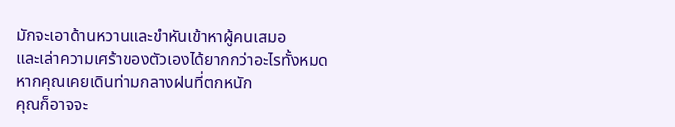มักจะเอาด้านหวานและขำหันเข้าหาผู้คนเสมอ
และเล่าความเศร้าของตัวเองได้ยากกว่าอะไรทั้งหมด
หากคุณเคยเดินท่ามกลางฝนที่ตกหนัก
คุณก็อาจจะ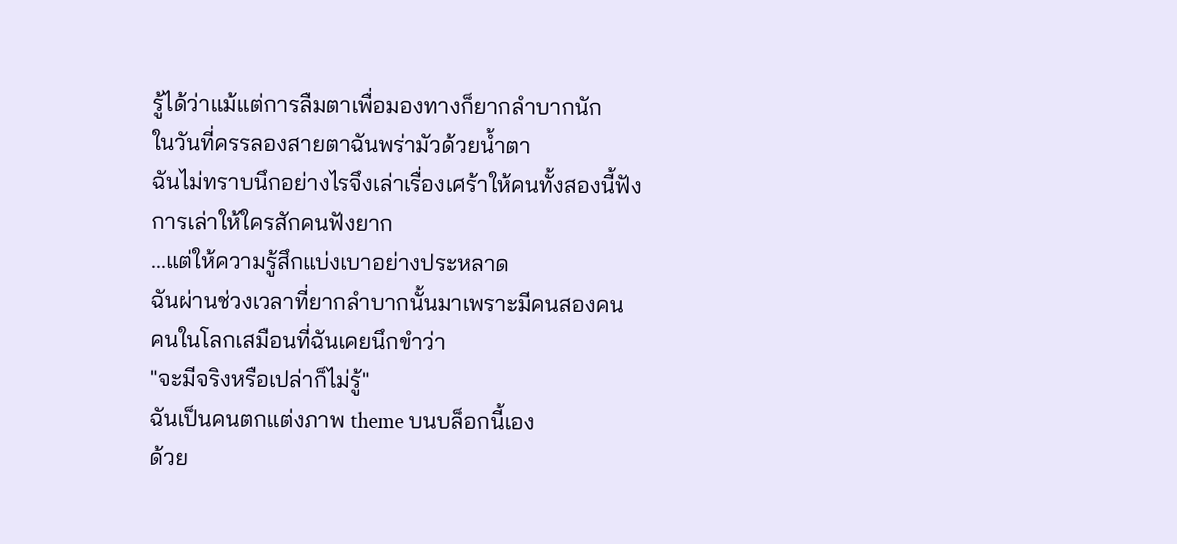รู้ได้ว่าแม้แต่การลืมตาเพื่อมองทางก็ยากลำบากนัก
ในวันที่ครรลองสายตาฉันพร่ามัวด้วยน้ำตา
ฉันไม่ทราบนึกอย่างไรจึงเล่าเรื่องเศร้าให้คนทั้งสองนี้ฟัง
การเล่าให้ใครสักคนฟังยาก
...แต่ให้ความรู้สึกแบ่งเบาอย่างประหลาด
ฉันผ่านช่วงเวลาที่ยากลำบากนั้นมาเพราะมีคนสองคน
คนในโลกเสมือนที่ฉันเคยนึกขำว่า
"จะมีจริงหรือเปล่าก็ไม่รู้"
ฉันเป็นคนตกแต่งภาพ theme บนบล็อกนี้เอง
ด้วย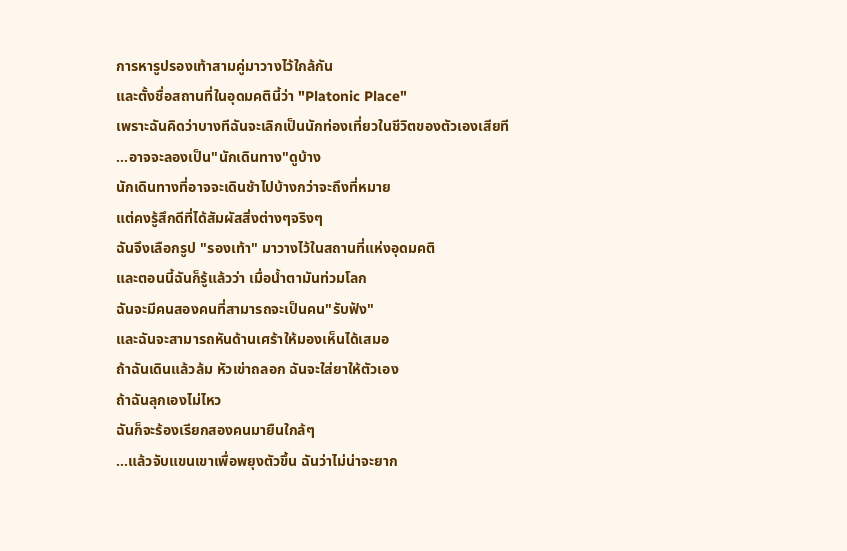การหารูปรองเท้าสามคู่มาวางไว้ใกล้กัน
และตั้งชื่อสถานที่ในอุดมคตินี้ว่า "Platonic Place"
เพราะฉันคิดว่าบางทีฉันจะเลิกเป็นนักท่องเที่ยวในชีวิตของตัวเองเสียที
...อาจจะลองเป็น"นักเดินทาง"ดูบ้าง
นักเดินทางที่อาจจะเดินช้าไปบ้างกว่าจะถึงที่หมาย
แต่คงรู้สึกดีที่ได้สัมผัสสิ่งต่างๆจริงๆ
ฉันจึงเลือกรูป "รองเท้า" มาวางไว้ในสถานที่แห่งอุดมคติ
และตอนนี้ฉันก็รู้แล้วว่า เมื่อน้ำตามันท่วมโลก
ฉันจะมีคนสองคนที่สามารถจะเป็นคน"รับฟัง"
และฉันจะสามารถหันด้านเศร้าให้มองเห็นได้เสมอ
ถ้าฉันเดินแล้วล้ม หัวเข่าถลอก ฉันจะใส่ยาให้ตัวเอง
ถ้าฉันลุกเองไม่ไหว
ฉันก็จะร้องเรียกสองคนมายืนใกล้ๆ
...แล้วจับแขนเขาเพื่อพยุงตัวขึ้น ฉันว่าไม่น่าจะยาก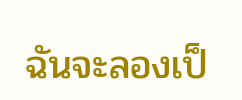ฉันจะลองเป็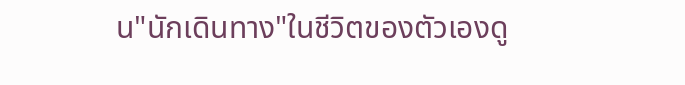น"นักเดินทาง"ในชีวิตของตัวเองดู